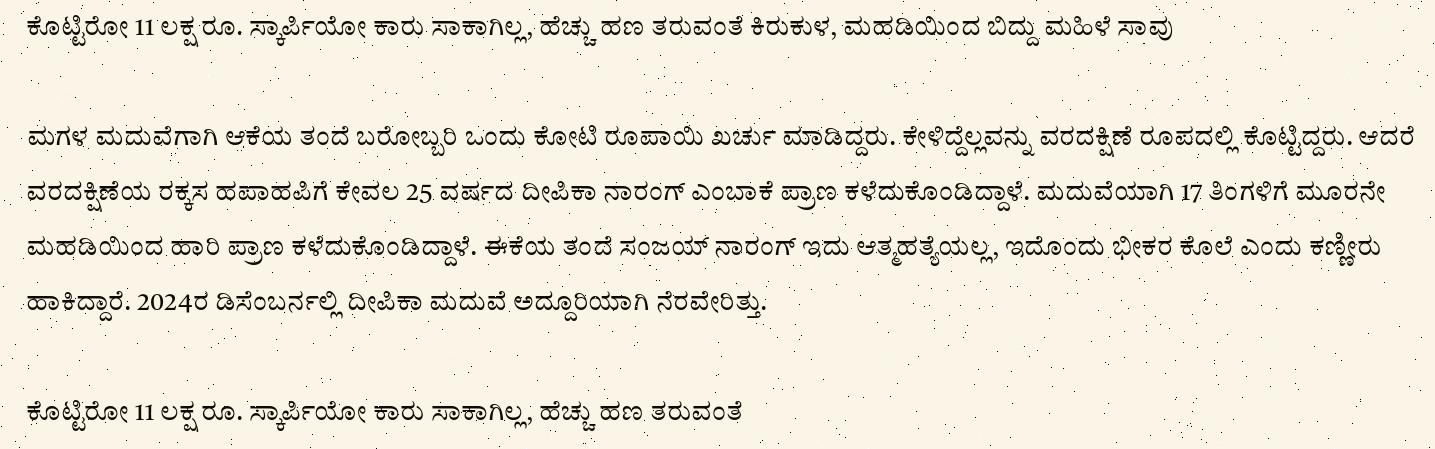ಕೊಟ್ಟಿರೋ 11 ಲಕ್ಷ ರೂ. ಸ್ಕಾರ್ಪಿಯೋ ಕಾರು ಸಾಕಾಗಿಲ್ಲ, ಹೆಚ್ಚು ಹಣ ತರುವಂತೆ ಕಿರುಕುಳ, ಮಹಡಿಯಿಂದ ಬಿದ್ದು ಮಹಿಳೆ ಸಾವು

ಮಗಳ ಮದುವೆಗಾಗಿ ಆಕೆಯ ತಂದೆ ಬರೋಬ್ಬರಿ ಒಂದು ಕೋಟಿ ರೂಪಾಯಿ ಖರ್ಚು ಮಾಡಿದ್ದರು. ಕೇಳಿದ್ದೆಲ್ಲವನ್ನು ವರದಕ್ಷಿಣೆ ರೂಪದಲ್ಲಿ ಕೊಟ್ಟಿದ್ದರು. ಆದರೆ ವರದಕ್ಷಿಣೆಯ ರಕ್ಕಸ ಹಪಾಹಪಿಗೆ ಕೇವಲ 25 ವರ್ಷದ ದೀಪಿಕಾ ನಾರಂಗ್ ಎಂಬಾಕೆ ಪ್ರಾಣ ಕಳೆದುಕೊಂಡಿದ್ದಾಳೆ. ಮದುವೆಯಾಗಿ 17 ತಿಂಗಳಿಗೆ ಮೂರನೇ ಮಹಡಿಯಿಂದ ಹಾರಿ ಪ್ರಾಣ ಕಳೆದುಕೊಂಡಿದ್ದಾಳೆ. ಈಕೆಯ ತಂದೆ ಸಂಜಯ್ ನಾರಂಗ್ ಇದು ಆತ್ಮಹತ್ಯೆಯಲ್ಲ, ಇದೊಂದು ಭೀಕರ ಕೊಲೆ ಎಂದು ಕಣ್ಣೀರು ಹಾಕಿದ್ದಾರೆ. 2024ರ ಡಿಸೆಂಬರ್ನಲ್ಲಿ ದೀಪಿಕಾ ಮದುವೆ ಅದ್ದೂರಿಯಾಗಿ ನೆರವೇರಿತ್ತು.

ಕೊಟ್ಟಿರೋ 11 ಲಕ್ಷ ರೂ. ಸ್ಕಾರ್ಪಿಯೋ ಕಾರು ಸಾಕಾಗಿಲ್ಲ, ಹೆಚ್ಚು ಹಣ ತರುವಂತೆ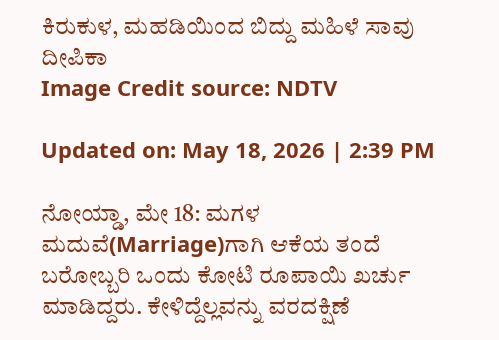ಕಿರುಕುಳ, ಮಹಡಿಯಿಂದ ಬಿದ್ದು ಮಹಿಳೆ ಸಾವು
ದೀಪಿಕಾ
Image Credit source: NDTV

Updated on: May 18, 2026 | 2:39 PM

ನೋಯ್ಡಾ, ಮೇ 18: ಮಗಳ ಮದುವೆ(Marriage)ಗಾಗಿ ಆಕೆಯ ತಂದೆ ಬರೋಬ್ಬರಿ ಒಂದು ಕೋಟಿ ರೂಪಾಯಿ ಖರ್ಚು ಮಾಡಿದ್ದರು. ಕೇಳಿದ್ದೆಲ್ಲವನ್ನು ವರದಕ್ಷಿಣೆ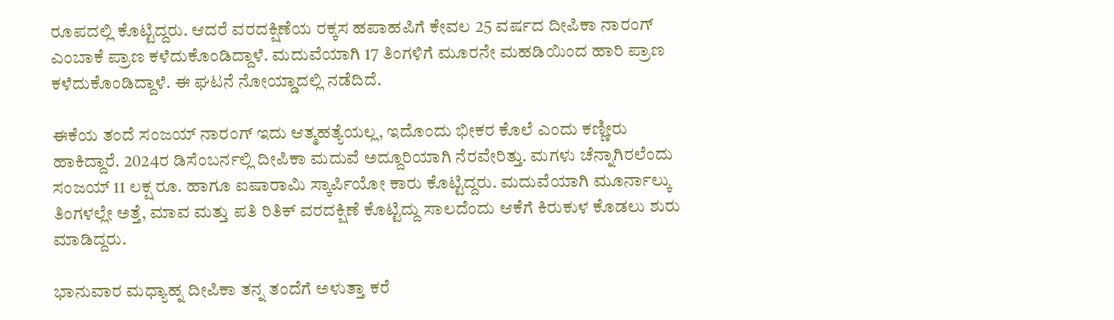ರೂಪದಲ್ಲಿ ಕೊಟ್ಟಿದ್ದರು. ಆದರೆ ವರದಕ್ಷಿಣೆಯ ರಕ್ಕಸ ಹಪಾಹಪಿಗೆ ಕೇವಲ 25 ವರ್ಷದ ದೀಪಿಕಾ ನಾರಂಗ್ ಎಂಬಾಕೆ ಪ್ರಾಣ ಕಳೆದುಕೊಂಡಿದ್ದಾಳೆ. ಮದುವೆಯಾಗಿ 17 ತಿಂಗಳಿಗೆ ಮೂರನೇ ಮಹಡಿಯಿಂದ ಹಾರಿ ಪ್ರಾಣ ಕಳೆದುಕೊಂಡಿದ್ದಾಳೆ. ಈ ಘಟನೆ ನೋಯ್ಡಾದಲ್ಲಿ ನಡೆದಿದೆ.

ಈಕೆಯ ತಂದೆ ಸಂಜಯ್ ನಾರಂಗ್ ಇದು ಆತ್ಮಹತ್ಯೆಯಲ್ಲ, ಇದೊಂದು ಭೀಕರ ಕೊಲೆ ಎಂದು ಕಣ್ಣೀರು ಹಾಕಿದ್ದಾರೆ. 2024ರ ಡಿಸೆಂಬರ್ನಲ್ಲಿ ದೀಪಿಕಾ ಮದುವೆ ಅದ್ದೂರಿಯಾಗಿ ನೆರವೇರಿತ್ತು. ಮಗಳು ಚೆನ್ನಾಗಿರಲೆಂದು ಸಂಜಯ್ 11 ಲಕ್ಷ ರೂ. ಹಾಗೂ ಐಷಾರಾಮಿ ಸ್ಕಾರ್ಪಿಯೋ ಕಾರು ಕೊಟ್ಟಿದ್ದರು. ಮದುವೆಯಾಗಿ ಮೂರ್ನಾಲ್ಕು ತಿಂಗಳಲ್ಲೇ ಅತ್ತೆ, ಮಾವ ಮತ್ತು ಪತಿ ರಿತಿಕ್ ವರದಕ್ಷಿಣೆ ಕೊಟ್ಟಿದ್ದು ಸಾಲದೆಂದು ಆಕೆಗೆ ಕಿರುಕುಳ ಕೊಡಲು ಶುರು ಮಾಡಿದ್ದರು.

ಭಾನುವಾರ ಮಧ್ಯಾಹ್ನ ದೀಪಿಕಾ ತನ್ನ ತಂದೆಗೆ ಅಳುತ್ತಾ ಕರೆ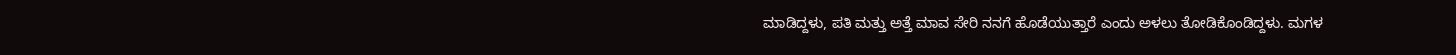ಮಾಡಿದ್ದಳು, ಪತಿ ಮತ್ತು ಅತ್ತೆ ಮಾವ ಸೇರಿ ನನಗೆ ಹೊಡೆಯುತ್ತಾರೆ ಎಂದು ಅಳಲು ತೋಡಿಕೊಂಡಿದ್ದಳು. ಮಗಳ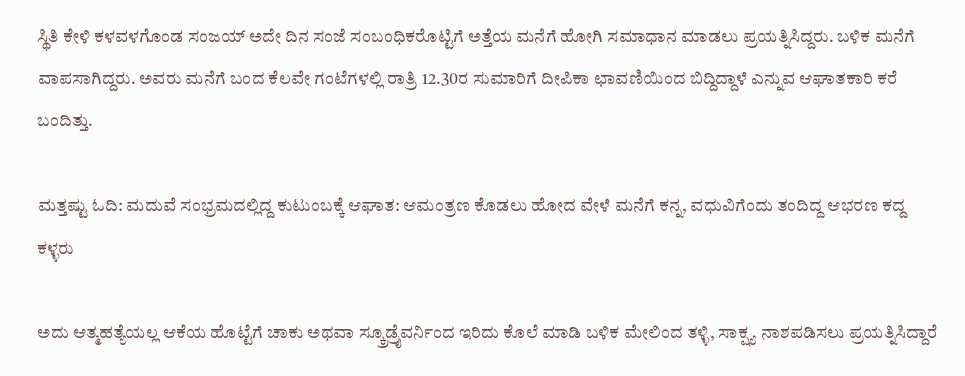ಸ್ಥಿತಿ ಕೇಳಿ ಕಳವಳಗೊಂಡ ಸಂಜಯ್ ಅದೇ ದಿನ ಸಂಜೆ ಸಂಬಂಧಿಕರೊಟ್ಟಿಗೆ ಅತ್ತೆಯ ಮನೆಗೆ ಹೋಗಿ ಸಮಾಧಾನ ಮಾಡಲು ಪ್ರಯತ್ನಿಸಿದ್ದರು. ಬಳಿಕ ಮನೆಗೆ ವಾಪಸಾಗಿದ್ದರು. ಅವರು ಮನೆಗೆ ಬಂದ ಕೆಲವೇ ಗಂಟೆಗಳಲ್ಲಿ ರಾತ್ರಿ 12.30ರ ಸುಮಾರಿಗೆ ದೀಪಿಕಾ ಛಾವಣಿಯಿಂದ ಬಿದ್ದಿದ್ದಾಳೆ ಎನ್ನುವ ಆಘಾತಕಾರಿ ಕರೆ ಬಂದಿತ್ತು.

ಮತ್ತಷ್ಟು ಓದಿ: ಮದುವೆ ಸಂಭ್ರಮದಲ್ಲಿದ್ದ ಕುಟುಂಬಕ್ಕೆ ಆಘಾತ: ಆಮಂತ್ರಣ ಕೊಡಲು ಹೋದ ವೇಳೆ ಮನೆಗೆ ಕನ್ನ, ವಧುವಿಗೆಂದು ತಂದಿದ್ದ ಆಭರಣ ಕದ್ದ ಕಳ್ಳರು

ಅದು ಆತ್ಮಹತ್ಯೆಯಲ್ಲ ಆಕೆಯ ಹೊಟ್ಟೆಗೆ ಚಾಕು ಅಥವಾ ಸ್ಕ್ರೂಡ್ರೈವರ್ನಿಂದ ಇರಿದು ಕೊಲೆ ಮಾಡಿ ಬಳಿಕ ಮೇಲಿಂದ ತಳ್ಳಿ, ಸಾಕ್ಷ್ಯ ನಾಶಪಡಿಸಲು ಪ್ರಯತ್ನಿಸಿದ್ದಾರೆ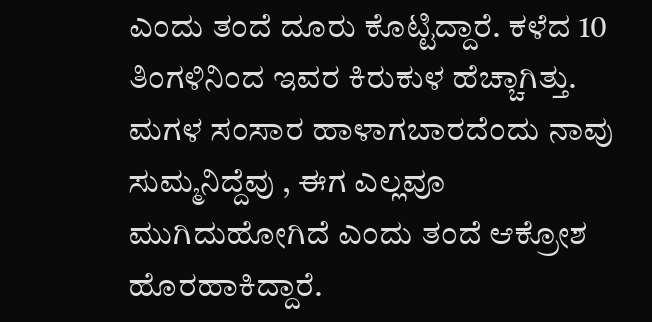ಎಂದು ತಂದೆ ದೂರು ಕೊಟ್ಟಿದ್ದಾರೆ. ಕಳೆದ 10 ತಿಂಗಳಿನಿಂದ ಇವರ ಕಿರುಕುಳ ಹೆಚ್ಚಾಗಿತ್ತು. ಮಗಳ ಸಂಸಾರ ಹಾಳಾಗಬಾರದೆಂದು ನಾವು ಸುಮ್ಮನಿದ್ದೆವು , ಈಗ ಎಲ್ಲವೂ ಮುಗಿದುಹೋಗಿದೆ ಎಂದು ತಂದೆ ಆಕ್ರೋಶ ಹೊರಹಾಕಿದ್ದಾರೆ.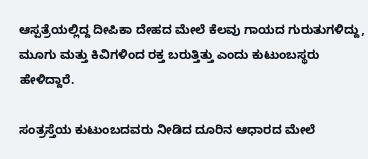ಆಸ್ಪತ್ರೆಯಲ್ಲಿದ್ದ ದೀಪಿಕಾ ದೇಹದ ಮೇಲೆ ಕೆಲವು ಗಾಯದ ಗುರುತುಗಳಿದ್ದು, ಮೂಗು ಮತ್ತು ಕಿವಿಗಳಿಂದ ರಕ್ತ ಬರುತ್ತಿತ್ತು ಎಂದು ಕುಟುಂಬಸ್ಥರು ಹೇಳಿದ್ದಾರೆ.

ಸಂತ್ರಸ್ತೆಯ ಕುಟುಂಬದವರು ನೀಡಿದ ದೂರಿನ ಆಧಾರದ ಮೇಲೆ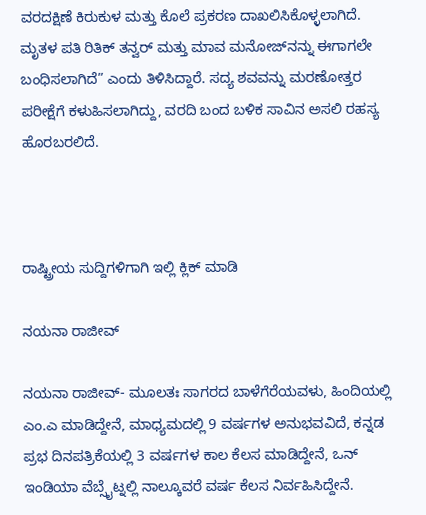ವರದಕ್ಷಿಣೆ ಕಿರುಕುಳ ಮತ್ತು ಕೊಲೆ ಪ್ರಕರಣ ದಾಖಲಿಸಿಕೊಳ್ಳಲಾಗಿದೆ. ಮೃತಳ ಪತಿ ರಿತಿಕ್ ತನ್ವರ್ ಮತ್ತು ಮಾವ ಮನೋಜ್‌ನನ್ನು ಈಗಾಗಲೇ ಬಂಧಿಸಲಾಗಿದೆ” ಎಂದು ತಿಳಿಸಿದ್ದಾರೆ. ಸದ್ಯ ಶವವನ್ನು ಮರಣೋತ್ತರ ಪರೀಕ್ಷೆಗೆ ಕಳುಹಿಸಲಾಗಿದ್ದು, ವರದಿ ಬಂದ ಬಳಿಕ ಸಾವಿನ ಅಸಲಿ ರಹಸ್ಯ ಹೊರಬರಲಿದೆ.



ರಾಷ್ಟ್ರೀಯ ಸುದ್ದಿಗಳಿಗಾಗಿ ಇಲ್ಲಿ ಕ್ಲಿಕ್ ಮಾಡಿ

ನಯನಾ ರಾಜೀವ್

ನಯನಾ ರಾಜೀವ್- ಮೂಲತಃ ಸಾಗರದ ಬಾಳೆಗೆರೆಯವಳು, ಹಿಂದಿಯಲ್ಲಿ ಎಂ.ಎ ಮಾಡಿದ್ದೇನೆ, ಮಾಧ್ಯಮದಲ್ಲಿ 9 ವರ್ಷಗಳ ಅನುಭವವಿದೆ, ಕನ್ನಡ ಪ್ರಭ ದಿನಪತ್ರಿಕೆಯಲ್ಲಿ 3 ವರ್ಷಗಳ ಕಾಲ ಕೆಲಸ ಮಾಡಿದ್ದೇನೆ, ಒನ್ ಇಂಡಿಯಾ ವೆಬ್ಸೈಟ್ನಲ್ಲಿ ನಾಲ್ಕೂವರೆ ವರ್ಷ ಕೆಲಸ ನಿರ್ವಹಿಸಿದ್ದೇನೆ.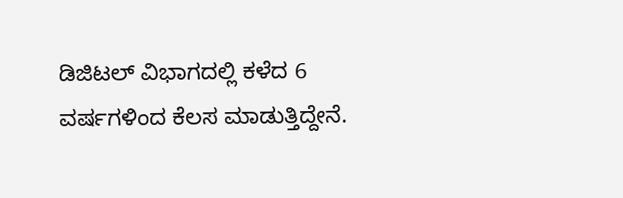ಡಿಜಿಟಲ್ ವಿಭಾಗದಲ್ಲಿ ಕಳೆದ 6 ವರ್ಷಗಳಿಂದ ಕೆಲಸ ಮಾಡುತ್ತಿದ್ದೇನೆ.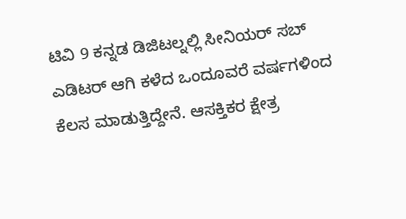ಟಿವಿ 9 ಕನ್ನಡ ಡಿಜಿಟಲ್ನಲ್ಲಿ ಸೀನಿಯರ್ ಸಬ್ ಎಡಿಟರ್ ಆಗಿ ಕಳೆದ ಒಂದೂವರೆ ವರ್ಷಗಳಿಂದ ಕೆಲಸ ಮಾಡುತ್ತಿದ್ದೇನೆ. ಆಸಕ್ತಿಕರ ಕ್ಷೇತ್ರ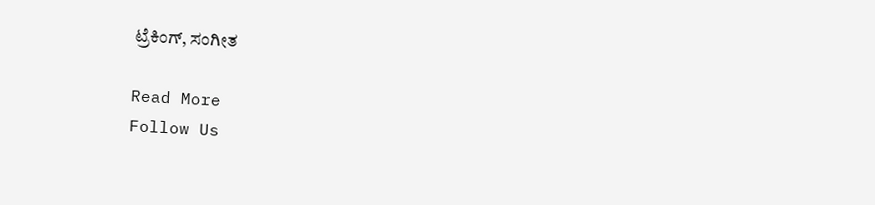ಟ್ರೆಕಿಂಗ್, ಸಂಗೀತ

Read More
Follow Us